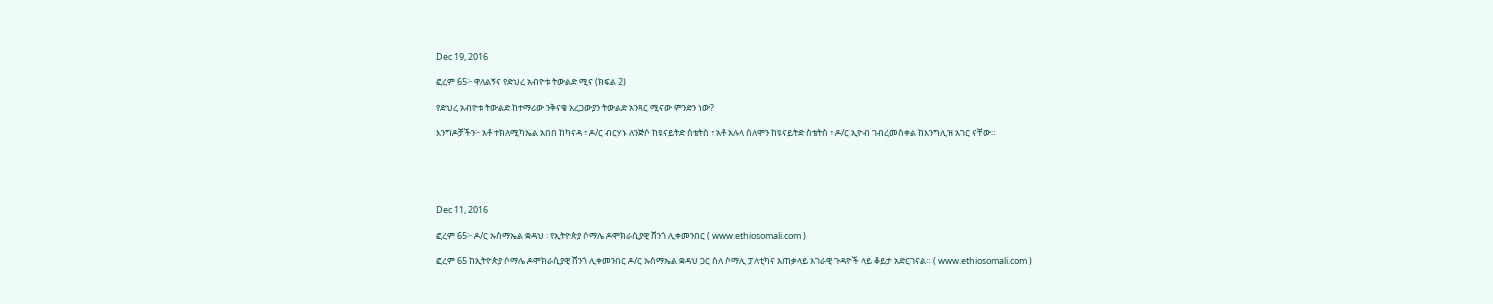Dec 19, 2016

ፎረም 65፦ ዋለልኝና የድህረ አብዮቱ ትውልድ ሚና (ክፍል 2)

የድህረ አብዮቱ ትውልድ ከተማሪው ንቅናቄ አረጋውያን ትውልድ አንጻር ሚናው ምንድን ነው?

እንግዶቻችን፦ አቶ ተክለሚካኤል አበበ ከካናዳ ፣ ዶ/ር ብርሃኑ ለንጅሶ ከዩናይትድ ስቴትስ ፣ አቶ አሉላ ሰለሞን ከዩናይትድ ስቴትስ ፣ ዶ/ር ኢዮብ ገብረመስቀል ከእንግሊዝ አገር ናቸው።





Dec 11, 2016

ፎረም 65፦ ዶ/ር ኡስማኤል ቋዳህ ፡ የኢትዮጵያ ሶማሌ ዶሞክራሲያዊ ሸንጎ ሊቀመንበር ( www.ethiosomali.com )

ፎረም 65 ከኢትዮጵያ ሶማሌ ዶሞክራሲያዊ ሸንጎ ሊቀመንበር ዶ/ር ኡስማኤል ቋዳህ ጋር ስለ ሶማሊ ፓለቲካና አጠቃላይ አገራዊ ጉዳዮች ላይ ቆይታ አድርገናል። ( www.ethiosomali.com )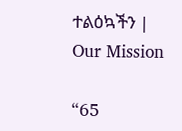ተልዕኳችን | Our Mission

“65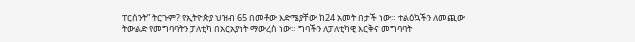ፐርሰንት” ትርጉም? የኢትዮጵያ ህዝብ 65 በመቶው እድሜያቸው ከ24 አመት በታች ነው። ተልዕኳችን ለመጪው ትውልድ የመግባባትን ፓለቲካ በአርአያነት ማውረስ ነው። ግባችን ለፓለቲካዊ እርቅና መግባባት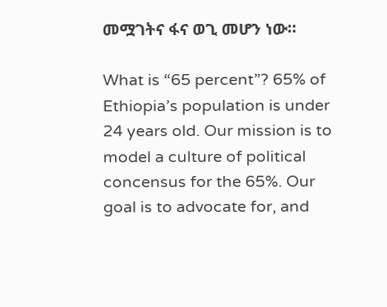መሟገትና ፋና ወጊ መሆን ነው።

What is “65 percent”? 65% of Ethiopia’s population is under 24 years old. Our mission is to model a culture of political concensus for the 65%. Our goal is to advocate for, and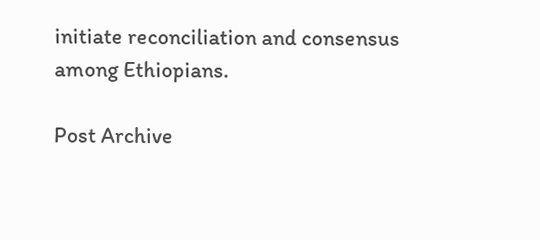initiate reconciliation and consensus among Ethiopians.

Post Archive